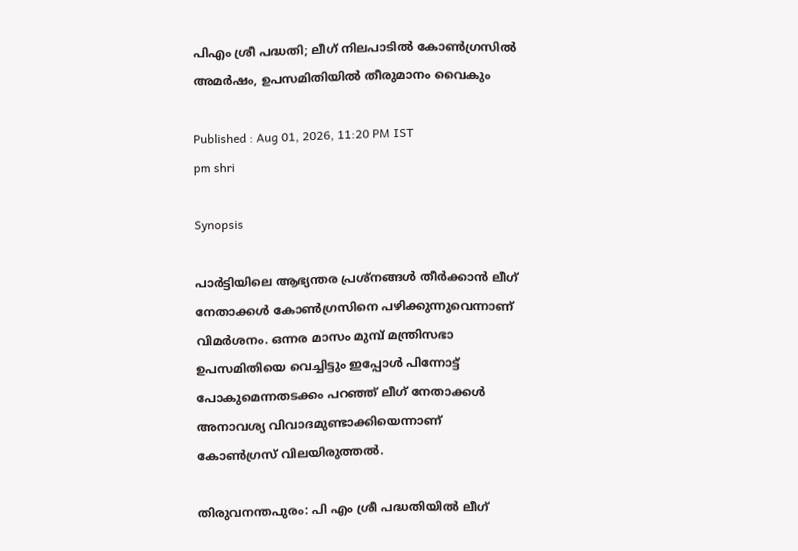പിഎം ശ്രീ പദ്ധതി; ലീഗ് നിലപാടിൽ കോൺഗ്രസിൽ അമർഷം, ഉപസമിതിയിൽ തീരുമാനം വൈകും

Published : Aug 01, 2026, 11:20 PM IST
pm shri

Synopsis

പാർട്ടിയിലെ ആഭ്യന്തര പ്രശ്നങ്ങൾ തീർക്കാൻ ലീഗ് നേതാക്കൾ കോൺഗ്രസിനെ പഴിക്കുന്നുവെന്നാണ് വിമർശനം. ഒന്നര മാസം മുമ്പ് മന്ത്രിസഭാ ഉപസമിതിയെ വെച്ചിട്ടും ഇപ്പോൾ പിന്നോട്ട് പോകുമെന്നതടക്കം പറഞ്ഞ് ലീഗ് നേതാക്കൾ അനാവശ്യ വിവാദമുണ്ടാക്കിയെന്നാണ് കോൺഗ്രസ് വിലയിരുത്തൽ.

തിരുവനന്തപുരം: പി എം ശ്രീ പദ്ധതിയിൽ ലീഗ്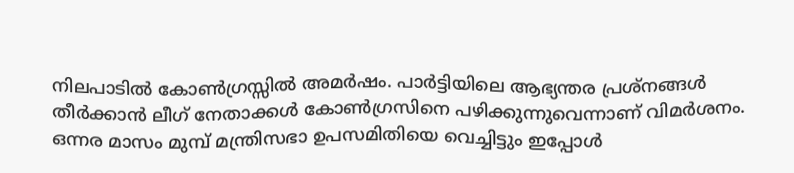നിലപാടിൽ കോൺഗ്രസ്സിൽ അമർഷം. പാർട്ടിയിലെ ആഭ്യന്തര പ്രശ്നങ്ങൾ തീർക്കാൻ ലീഗ് നേതാക്കൾ കോൺഗ്രസിനെ പഴിക്കുന്നുവെന്നാണ് വിമർശനം. ഒന്നര മാസം മുമ്പ് മന്ത്രിസഭാ ഉപസമിതിയെ വെച്ചിട്ടും ഇപ്പോൾ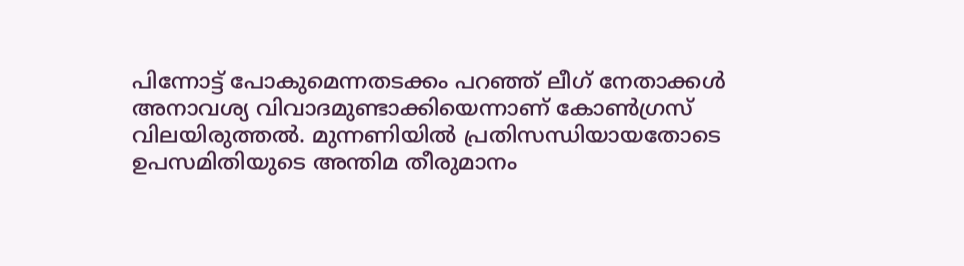പിന്നോട്ട് പോകുമെന്നതടക്കം പറഞ്ഞ് ലീഗ് നേതാക്കൾ അനാവശ്യ വിവാദമുണ്ടാക്കിയെന്നാണ് കോൺഗ്രസ് വിലയിരുത്തൽ. മുന്നണിയിൽ പ്രതിസന്ധിയായതോടെ ഉപസമിതിയുടെ അന്തിമ തീരുമാനം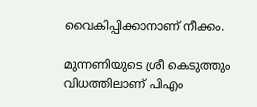വൈകിപ്പിക്കാനാണ് നീക്കം.

മുന്നണിയുടെ ശ്രീ കെടുത്തും വിധത്തിലാണ് പിഎം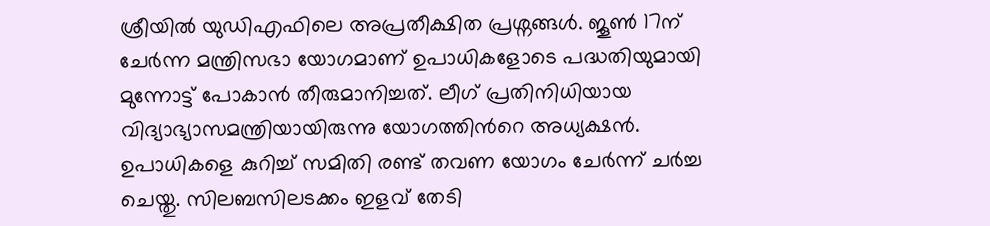ശ്രീയിൽ യുഡിഎഫിലെ അപ്രതീക്ഷിത പ്രശ്നങ്ങൾ. ജൂൺ 17ന് ചേർന്ന മന്ത്രിസഭാ യോഗമാണ് ഉപാധികളോടെ പദ്ധതിയുമായി മുന്നോട്ട് പോകാൻ തീരുമാനിച്ചത്. ലീഗ് പ്രതിനിധിയായ വിദ്യാഭ്യാസമന്ത്രിയായിരുന്നു യോഗത്തിന്‍റെ അധ്യക്ഷൻ. ഉപാധികളെ കുറിച്ച് സമിതി രണ്ട് തവണ യോഗം ചേർന്ന് ചർച്ച ചെയ്തു. സിലബസിലടക്കം ഇളവ് തേടി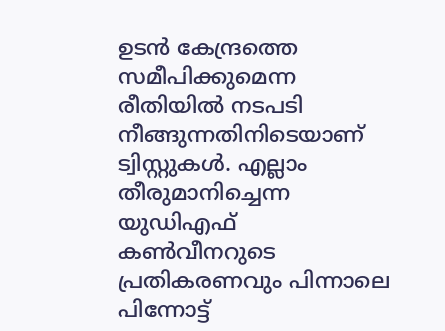ഉടൻ കേന്ദ്രത്തെ സമീപിക്കുമെന്ന രീതിയിൽ നടപടി നീങ്ങുന്നതിനിടെയാണ് ട്വിസ്റ്റുകൾ. എല്ലാം തീരുമാനിച്ചെന്ന യുഡിഎഫ് കൺവീനറുടെ പ്രതികരണവും പിന്നാലെ പിന്നോട്ട്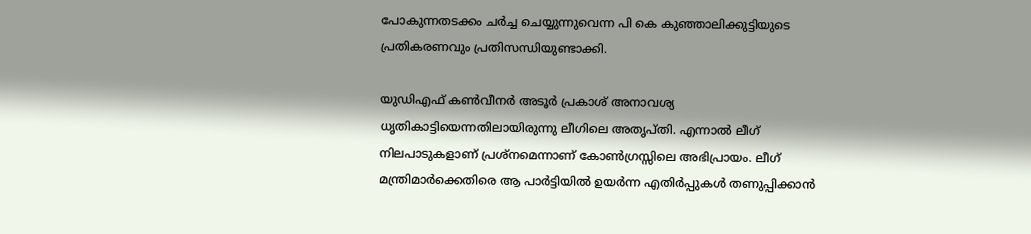പോകുന്നതടക്കം ചർച്ച ചെയ്യുന്നുവെന്ന പി കെ കുഞ്ഞാലിക്കുട്ടിയുടെ പ്രതികരണവും പ്രതിസന്ധിയുണ്ടാക്കി.

യുഡിഎഫ് കൺവീനർ അടൂർ പ്രകാശ് അനാവശ്യ ധൃതികാട്ടിയെന്നതിലായിരുന്നു ലീഗിലെ അതൃപ്തി. എന്നാൽ ലീഗ് നിലപാടുകളാണ് പ്രശ്നമെന്നാണ് കോൺഗ്രസ്സിലെ അഭിപ്രായം. ലീഗ് മന്ത്രിമാർക്കെതിരെ ആ പാർട്ടിയിൽ ഉയർന്ന എതിർപ്പുകൾ തണുപ്പിക്കാൻ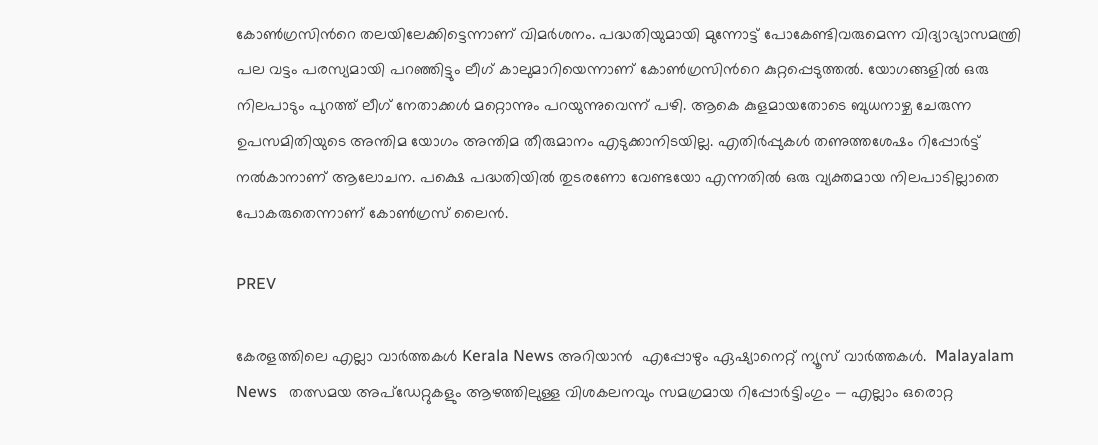കോൺഗ്രസിന്‍റെ തലയിലേക്കിട്ടെന്നാണ് വിമർശനം. പദ്ധതിയുമായി മുന്നോട്ട് പോകേണ്ടിവരുമെന്ന വിദ്യാഭ്യാസമന്ത്രി പല വട്ടം പരസ്യമായി പറഞ്ഞിട്ടും ലീഗ് കാലുമാറിയെന്നാണ് കോൺഗ്രസിന്‍റെ കുറ്റപ്പെടുത്തൽ. യോഗങ്ങളിൽ ഒരു നിലപാടും പുറത്ത് ലീഗ് നേതാക്കൾ മറ്റൊന്നും പറയുന്നുവെന്ന് പഴി. ആകെ കുളമായതോടെ ബുധനാഴ്ച ചേരുന്ന ഉപസമിതിയുടെ അന്തിമ യോഗം അന്തിമ തീരുമാനം എടുക്കാനിടയില്ല. എതിർപ്പുകൾ തണുത്തശേഷം റിപ്പോർട്ട് നൽകാനാണ് ആലോചന. പക്ഷെ പദ്ധതിയിൽ തുടരണോ വേണ്ടയോ എന്നതിൽ ഒരു വ്യക്തമായ നിലപാടില്ലാതെ പോകരുതെന്നാണ് കോൺഗ്രസ് ലൈൻ.

PREV

കേരളത്തിലെ എല്ലാ വാർത്തകൾ Kerala News അറിയാൻ  എപ്പോഴും ഏഷ്യാനെറ്റ് ന്യൂസ് വാർത്തകൾ.  Malayalam News   തത്സമയ അപ്‌ഡേറ്റുകളും ആഴത്തിലുള്ള വിശകലനവും സമഗ്രമായ റിപ്പോർട്ടിംഗും — എല്ലാം ഒരൊറ്റ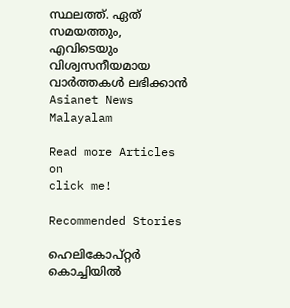സ്ഥലത്ത്. ഏത് സമയത്തും, എവിടെയും വിശ്വസനീയമായ വാർത്തകൾ ലഭിക്കാൻ Asianet News Malayalam

Read more Articles on
click me!

Recommended Stories

ഹെലികോപ്റ്റർ കൊച്ചിയിൽ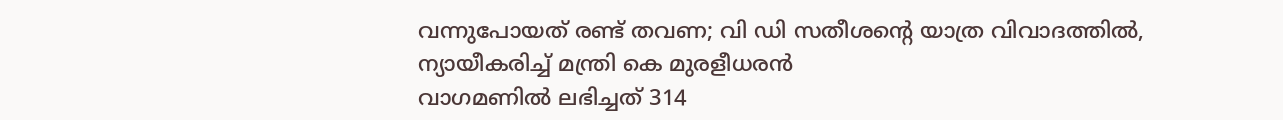വന്നുപോയത് രണ്ട് തവണ; വി ഡി സതീശന്റെ യാത്ര വിവാദത്തിൽ, ന്യായീകരിച്ച് മന്ത്രി കെ മുരളീധരന്‍
വാഗമണിൽ ലഭിച്ചത് 314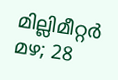മില്ലിമീറ്റർ മഴ; 28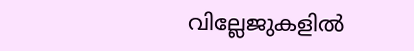വില്ലേജുകളിൽ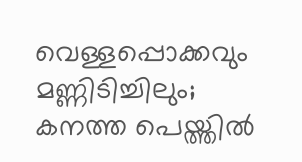വെള്ളപ്പൊക്കവും മണ്ണിടിച്ചിലും; കനത്ത പെയ്ത്തിൽ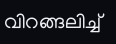വിറങ്ങലിച്ച്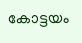കോട്ടയം